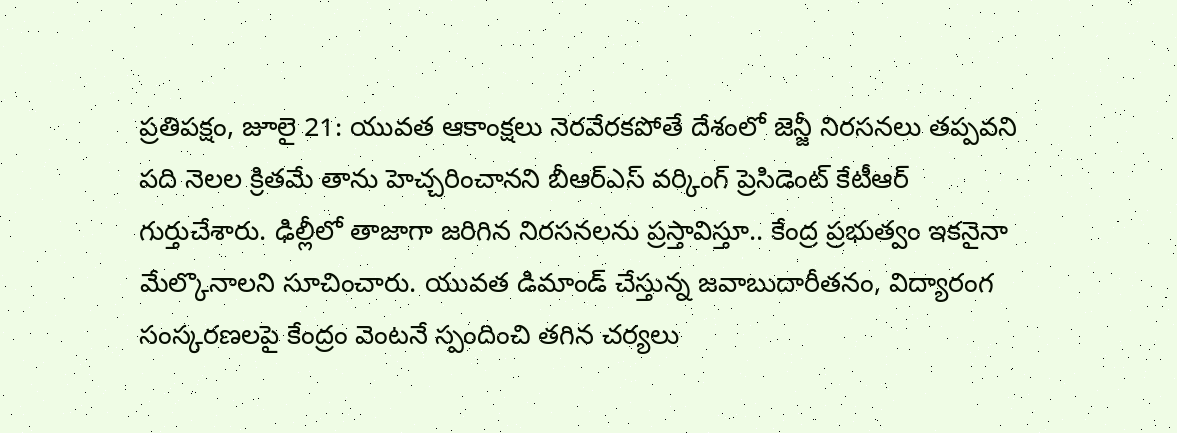ప్రతిపక్షం, జూలై 21: యువత ఆకాంక్షలు నెరవేరకపోతే దేశంలో జెన్జీ నిరసనలు తప్పవని పది నెలల క్రితమే తాను హెచ్చరించానని బీఆర్ఎస్ వర్కింగ్ ప్రెసిడెంట్ కేటీఆర్ గుర్తుచేశారు. ఢిల్లీలో తాజాగా జరిగిన నిరసనలను ప్రస్తావిస్తూ.. కేంద్ర ప్రభుత్వం ఇకనైనా మేల్కొనాలని సూచించారు. యువత డిమాండ్ చేస్తున్న జవాబుదారీతనం, విద్యారంగ సంస్కరణలపై కేంద్రం వెంటనే స్పందించి తగిన చర్యలు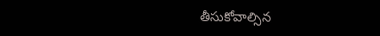తీసుకోవాల్సిన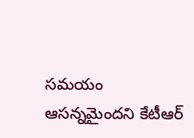సమయం ఆసన్నమైందని కేటీఆర్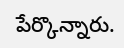పేర్కొన్నారు.